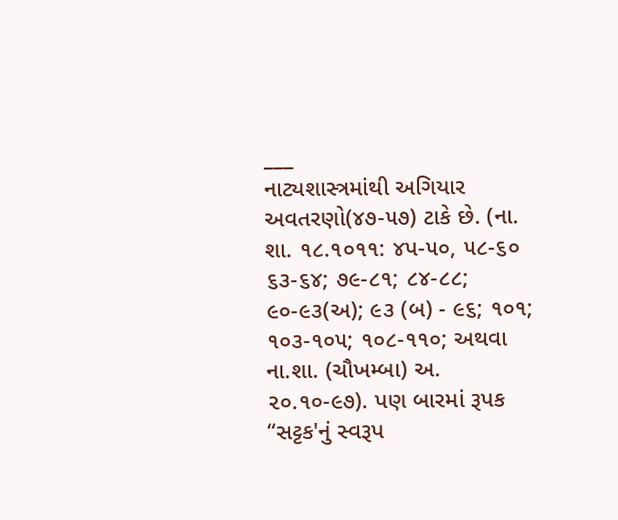___
નાટ્યશાસ્ત્રમાંથી અગિયાર અવતરણો(૪૭-૫૭) ટાકે છે. (ના. શા. ૧૮.૧૦૧૧: ૪પ-૫૦, ૫૮-૬૦ ૬૩-૬૪; ૭૯-૮૧; ૮૪-૮૮; ૯૦-૯૩(અ); ૯૩ (બ) - ૯૬; ૧૦૧; ૧૦૩-૧૦૫; ૧૦૮-૧૧૦; અથવા ના.શા. (ચૌખમ્બા) અ. ૨૦.૧૦-૯૭). પણ બારમાં રૂપક “સટ્ટક'નું સ્વરૂપ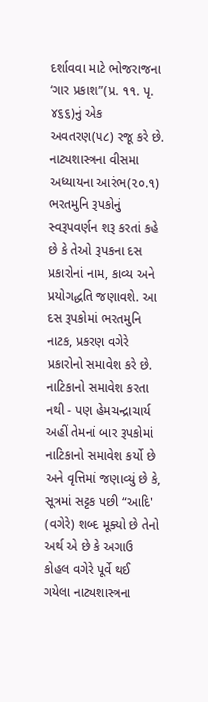દર્શાવવા માટે ભોજરાજના ‘ગાર પ્રકાશ”(પ્ર. ૧૧. પૃ. ૪૬૬)નું એક અવતરણ(૫૮) રજૂ કરે છે.
નાટ્યશાસ્ત્રના વીસમા અધ્યાયના આરંભ(૨૦.૧) ભરતમુનિ રૂપકોનું સ્વરૂપવર્ણન શરૂ કરતાં કહે છે કે તેઓ રૂપકના દસ પ્રકારોનાં નામ, કાવ્ય અને પ્રયોગદ્ધતિ જણાવશે. આ દસ રૂપકોમાં ભરતમુનિ નાટક, પ્રકરણ વગેરે પ્રકારોનો સમાવેશ કરે છે. નાટિકાનો સમાવેશ કરતા નથી - પણ હેમચન્દ્રાચાર્ય અહીં તેમનાં બાર રૂપકોમાં નાટિકાનો સમાવેશ કર્યો છે અને વૃત્તિમાં જણાવ્યું છે કે, સૂત્રમાં સટ્ટક પછી “આદિ' (વગેરે) શબ્દ મૂક્યો છે તેનો અર્થ એ છે કે અગાઉ કોહલ વગેરે પૂર્વે થઈ ગયેલા નાટ્યશાસ્ત્રના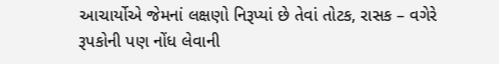આચાર્યોએ જેમનાં લક્ષણો નિરૂપ્યાં છે તેવાં તોટક, રાસક – વગેરે રૂપકોની પણ નોંધ લેવાની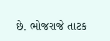છે. ભોજરાજે તાટક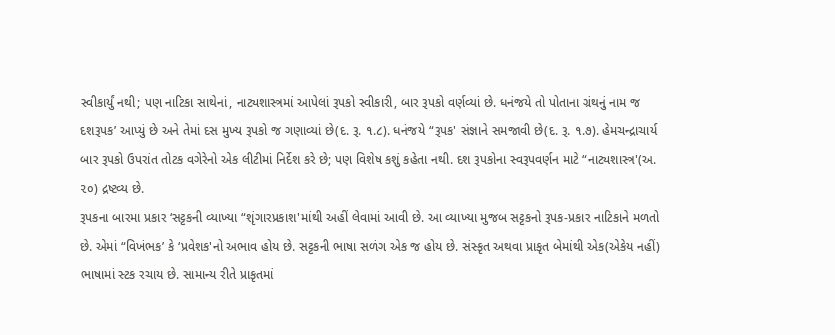સ્વીકાર્યું નથી; પણ નાટિકા સાથેનાં, નાટ્યશાસ્ત્રમાં આપેલાં રૂપકો સ્વીકારી, બાર રૂપકો વર્ણવ્યાં છે. ધનંજયે તો પોતાના ગ્રંથનું નામ જ દશરૂપક’ આપ્યું છે અને તેમાં દસ મુખ્ય રૂપકો જ ગણાવ્યાં છે(દ. રૂ. ૧.૮). ધનંજયે “રૂપક' સંજ્ઞાને સમજાવી છે(દ. રૂ. ૧.૭). હેમચન્દ્રાચાર્ય બાર રૂપકો ઉપરાંત તોટક વગેરેનો એક લીટીમાં નિર્દેશ કરે છે; પણ વિશેષ કશું કહેતા નથી. દશ રૂપકોના સ્વરૂપવર્ણન માટે “નાટ્યશાસ્ત્ર'(અ. ૨૦) દ્રષ્ટવ્ય છે.
રૂપકના બારમા પ્રકાર ‘સટ્ટકની વ્યાખ્યા “શૃંગારપ્રકાશ'માંથી અહીં લેવામાં આવી છે. આ વ્યાખ્યા મુજબ સટ્ટકનો રૂપક-પ્રકાર નાટિકાને મળતો છે. એમાં “વિખંભક’ કે ‘પ્રવેશક'નો અભાવ હોય છે. સટ્ટકની ભાષા સળંગ એક જ હોય છે. સંસ્કૃત અથવા પ્રાકૃત બેમાંથી એક(એકેય નહીં) ભાષામાં સ્ટક રચાય છે. સામાન્ય રીતે પ્રાકૃતમાં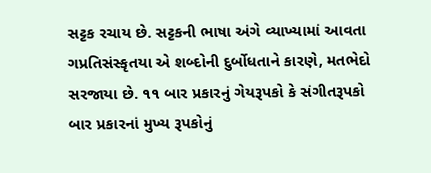સટ્ટક રચાય છે. સટ્ટકની ભાષા અંગે વ્યાખ્યામાં આવતા ગપ્રતિસંસ્કૃતયા એ શબ્દોની દુર્બોધતાને કારણે, મતભેદો સરજાયા છે. ૧૧ બાર પ્રકારનું ગેયરૂપકો કે સંગીતરૂપકો
બાર પ્રકારનાં મુખ્ય રૂપકોનું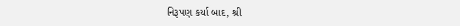નિરૂપણ કર્યા બાદ, શ્રી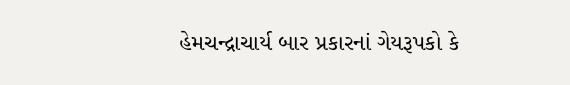હેમચન્દ્રાચાર્ય બાર પ્રકારનાં ગેયરૂપકો કે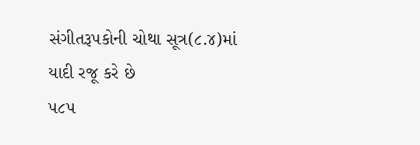સંગીતરૂપકોની ચોથા સૂત્ર(૮.૪)માં યાદી રજૂ કરે છે
૫૮૫